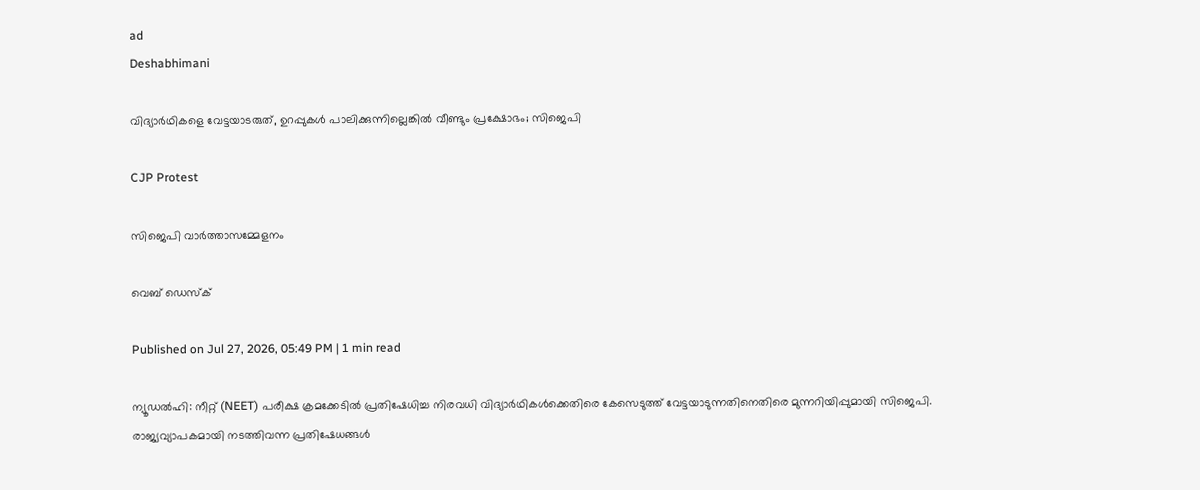ad
Deshabhimani

വിദ്യാർഥികളെ വേട്ടയാടരുത്, ഉറപ്പുകൾ പാലിക്കുന്നില്ലെങ്കിൽ വീണ്ടും പ്രക്ഷോഭം; സിജെപി

CJP Protest

സിജെപി വാര്‍ത്താസമ്മേളനം

വെബ് ഡെസ്ക്

Published on Jul 27, 2026, 05:49 PM | 1 min read

ന്യൂഡൽഹി: നീറ്റ് (NEET) പരീക്ഷ ക്രമക്കേടിൽ പ്രതിഷേധിച്ച നിരവധി വിദ്യാർഥികൾക്കെതിരെ കേസെടുത്ത് വേട്ടയാടുന്നതിനെതിരെ മുന്നറിയിപ്പുമായി സിജെപി. രാജ്യവ്യാപകമായി നടത്തിവന്ന പ്രതിഷേധങ്ങൾ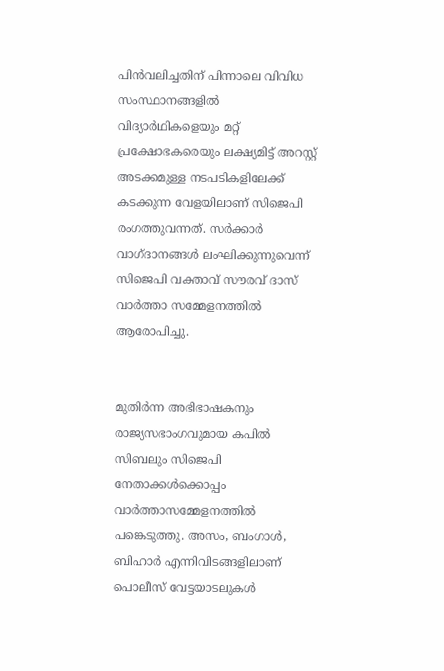പിൻവലിച്ചതിന് പിന്നാലെ വിവിധ സംസ്ഥാനങ്ങളിൽ വിദ്യാർഥികളെയും മറ്റ് പ്രക്ഷോഭകരെയും ലക്ഷ്യമിട്ട് അറസ്റ്റ് അടക്കമുള്ള നടപടികളിലേക്ക് കടക്കുന്ന വേളയിലാണ് സിജെപി രംഗത്തുവന്നത്. സർക്കാർ വാഗ്ദാനങ്ങൾ ലംഘിക്കുന്നുവെന്ന് സിജെപി വക്താവ് സൗരവ് ദാസ് വാർത്താ സമ്മേളനത്തിൽ ആരോപിച്ചു.


മുതിർന്ന അഭിഭാഷകനും രാജ്യസഭാംഗവുമായ കപിൽ സിബലും സിജെപി നേതാക്കൾക്കൊപ്പം വാർത്താസമ്മേളനത്തിൽ പങ്കെടുത്തു. അസം, ബംഗാൾ, ബിഹാർ എന്നിവിടങ്ങളിലാണ് പൊലീസ് വേട്ടയാടലുകൾ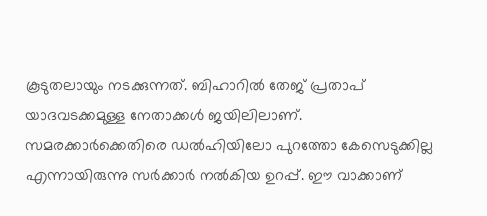കൂടുതലായും നടക്കുന്നത്. ബിഹാറിൽ തേജ് പ്രതാപ് യാദവടക്കമുള്ള നേതാക്കൾ ജയിലിലാണ്. സമരക്കാർക്കെതിരെ ഡൽഹിയിലോ പുറത്തോ കേസെടുക്കില്ല എന്നായിരുന്നു സർക്കാർ നൽകിയ ഉറപ്പ്. ഈ വാക്കാണ്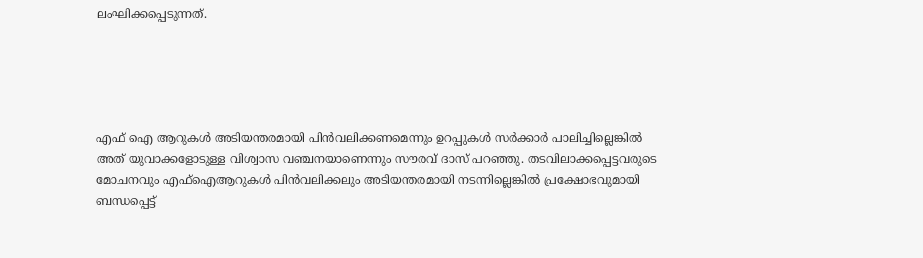ലംഘിക്കപ്പെടുന്നത്.





എഫ് ഐ ആറുകൾ അടിയന്തരമായി പിൻവലിക്കണമെന്നും ഉറപ്പുകൾ സർക്കാർ പാലിച്ചില്ലെങ്കിൽ അത് യുവാക്കളോടുള്ള വിശ്വാസ വഞ്ചനയാണെന്നും സൗരവ് ദാസ് പറഞ്ഞു. തടവിലാക്കപ്പെട്ടവരുടെ മോചനവും എഫ്ഐആറുകൾ പിൻവലിക്കലും അടിയന്തരമായി നടന്നില്ലെങ്കിൽ പ്രക്ഷോഭവുമായി ബന്ധപ്പെട്ട്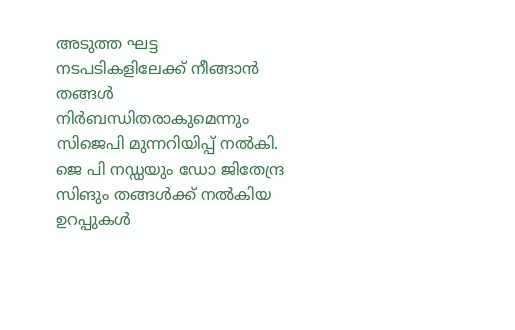അടുത്ത ഘട്ട നടപടികളിലേക്ക് നീങ്ങാൻ തങ്ങൾ നിർബന്ധിതരാകുമെന്നും സിജെപി മുന്നറിയിപ്പ് നൽകി. ജെ പി നഡ്ഡയും ഡോ ജിതേന്ദ്ര സിങും തങ്ങൾക്ക് നൽകിയ ഉറപ്പുകൾ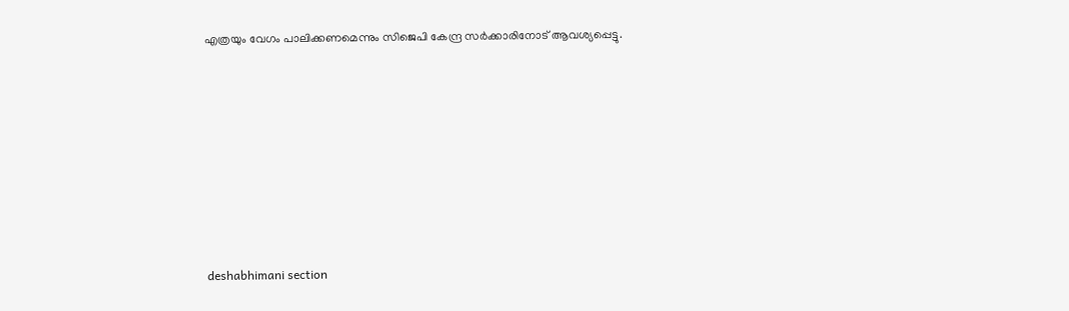എത്രയും വേഗം പാലിക്കണമെന്നും സിജെപി കേന്ദ്ര സർക്കാരിനോട് ആവശ്യപ്പെട്ടു.








deshabhimani section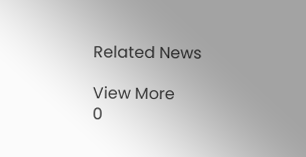Related News

View More
0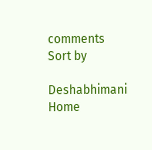comments
Sort by

Deshabhimani
Home